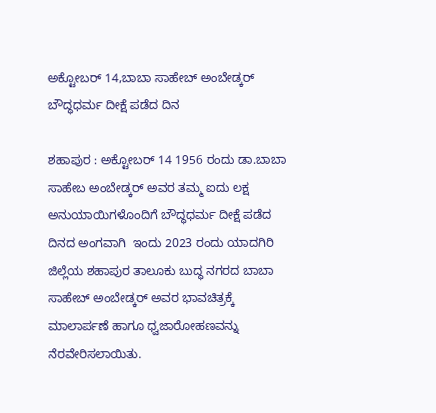ಅಕ್ಟೋಬರ್ 14,ಬಾಬಾ ಸಾಹೇಬ್ ಅಂಬೇಡ್ಕರ್ ಬೌದ್ಧಧರ್ಮ ದೀಕ್ಷೆ ಪಡೆದ ದಿನ

ಶಹಾಪುರ : ಅಕ್ಟೋಬರ್ 14 1956 ರಂದು ಡಾ.ಬಾಬಾ ಸಾಹೇಬ ಅಂಬೇಡ್ಕರ್ ಅವರ ತಮ್ಮ ಐದು ಲಕ್ಷ ಅನುಯಾಯಿಗಳೊಂದಿಗೆ ಬೌದ್ಧಧರ್ಮ ದೀಕ್ಷೆ ಪಡೆದ ದಿನದ ಅಂಗವಾಗಿ  ಇಂದು 2023 ರಂದು ಯಾದಗಿರಿ ಜಿಲ್ಲೆಯ ಶಹಾಪುರ ತಾಲೂಕು ಬುದ್ಧ ನಗರದ ಬಾಬಾ ಸಾಹೇಬ್ ಅಂಬೇಡ್ಕರ್ ಅವರ ಭಾವಚಿತ್ರಕ್ಕೆ ಮಾಲಾರ್ಪಣೆ ಹಾಗೂ ಧ್ವಜಾರೋಹಣವನ್ನು ನೆರವೇರಿಸಲಾಯಿತು.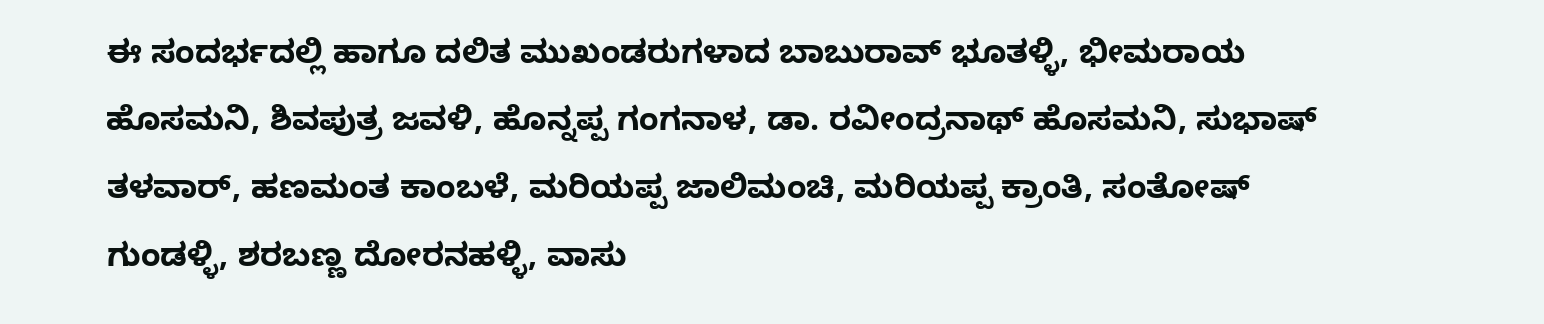ಈ ಸಂದರ್ಭದಲ್ಲಿ ಹಾಗೂ ದಲಿತ ಮುಖಂಡರುಗಳಾದ ಬಾಬುರಾವ್ ಭೂತಳ್ಳಿ, ಭೀಮರಾಯ ಹೊಸಮನಿ, ಶಿವಪುತ್ರ ಜವಳಿ, ಹೊನ್ನಪ್ಪ ಗಂಗನಾಳ, ಡಾ. ರವೀಂದ್ರನಾಥ್ ಹೊಸಮನಿ, ಸುಭಾಷ್ ತಳವಾರ್, ಹಣಮಂತ ಕಾಂಬಳೆ, ಮರಿಯಪ್ಪ ಜಾಲಿಮಂಚಿ, ಮರಿಯಪ್ಪ ಕ್ರಾಂತಿ, ಸಂತೋಷ್ ಗುಂಡಳ್ಳಿ, ಶರಬಣ್ಣ ದೋರನಹಳ್ಳಿ, ವಾಸು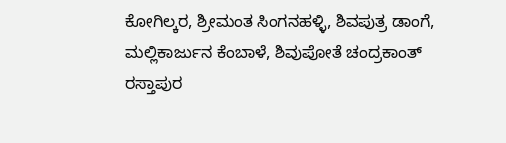ಕೋಗಿಲ್ಕರ, ಶ್ರೀಮಂತ ಸಿಂಗನಹಳ್ಳಿ, ಶಿವಪುತ್ರ ಡಾಂಗೆ, ಮಲ್ಲಿಕಾರ್ಜುನ ಕೆಂಬಾಳೆ, ಶಿವುಪೋತೆ ಚಂದ್ರಕಾಂತ್ ರಸ್ತಾಪುರ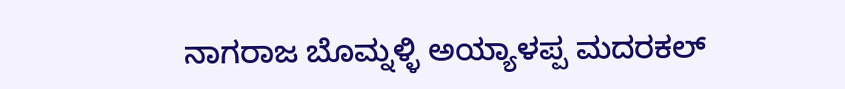ನಾಗರಾಜ ಬೊಮ್ನಳ್ಳಿ ಅಯ್ಯಾಳಪ್ಪ ಮದರಕಲ್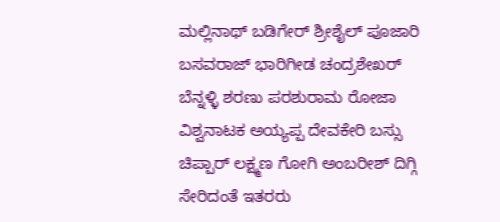ಮಲ್ಲಿನಾಥ್ ಬಡಿಗೇರ್ ಶ್ರೀಶೈಲ್ ಪೂಜಾರಿ ಬಸವರಾಜ್ ಭಾರಿಗೀಡ ಚಂದ್ರಶೇಖರ್ ಬೆನ್ನಳ್ಳಿ ಶರಣು ಪರಶುರಾಮ ರೋಜಾ ವಿಶ್ವನಾಟಕ ಅಯ್ಯಪ್ಪ ದೇವಕೇರಿ ಬಸ್ಸು ಚಿಪ್ಪಾರ್ ಲಕ್ಷ್ಮಣ ಗೋಗಿ ಅಂಬರೀಶ್ ದಿಗ್ಗಿ ಸೇರಿದಂತೆ ಇತರರು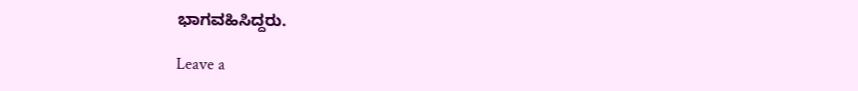ಭಾಗವಹಿಸಿದ್ದರು.

Leave a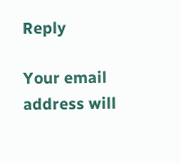Reply

Your email address will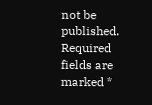not be published. Required fields are marked *